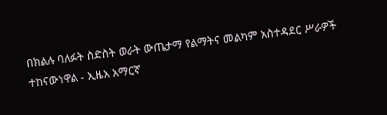በክልሉ ባለፉት ስድስት ወራት ውጤታማ የልማትና መልካም አስተዳደር ሥራዎች ተከናውነዋል - ኢዜአ አማርኛ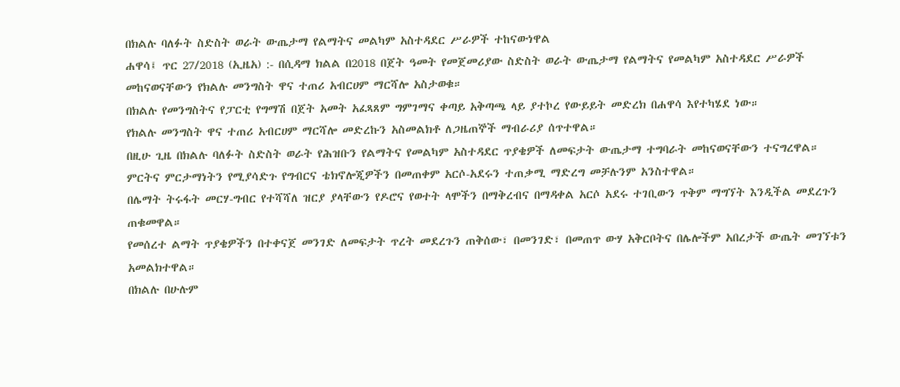በክልሉ ባለፉት ስድስት ወራት ውጤታማ የልማትና መልካም አስተዳደር ሥራዎች ተከናውነዋል
ሐዋሳ፤ ጥር 27/2018 (ኢዜአ) :- በሲዳማ ክልል በ2018 በጀት ዓመት የመጀመሪያው ስድስት ወራት ውጤታማ የልማትና የመልካም አስተዳደር ሥራዎች መከናወናቸውን የክልሉ መንግስት ዋና ተጠሪ አብርሀም ማርሻሎ አስታወቁ።
በክልሉ የመንግስትና የፓርቲ የግማሽ በጀት አመት አፈጻጸም ግምገማና ቀጣይ አቅጣጫ ላይ ያተኮረ የውይይት መድረክ በሐዋሳ እየተካሄደ ነው።
የክልሉ መንግስት ዋና ተጠሪ አብርሀም ማርሻሎ መድረኩን አስመልክቶ ለጋዜጠኞች ማብራሪያ ሰጥተዋል።
በዚሁ ጊዜ በክልሉ ባለፉት ስድስት ወራት የሕዝቡን የልማትና የመልካም አስተዳደር ጥያቄዎች ለመፍታት ውጤታማ ተግባራት መከናወናቸውን ተናግረዋል።
ምርትና ምርታማነትን የሚያሳድጉ የግብርና ቴክኖሎጂዎችን በመጠቀም አርሶ-አደሩን ተጠቃሚ ማድረግ መቻሉንም አንስተዋል።
በሌማት ትሩፋት መርሃ-ግብር የተሻሻለ ዝርያ ያላቸውን የዶሮና የወተት ላሞችን በማቅረብና በማዳቀል አርሶ አደሩ ተገቢውን ጥቅም ማግኘት እንዲችል መደረጉን ጠቁመዋል።
የመሰረተ ልማት ጥያቄዎችን በተቀናጀ መንገድ ለመፍታት ጥረት መደረጉን ጠቅሰው፣ በመንገድ፣ በመጠጥ ውሃ አቅርቦትና በሌሎችም አበረታች ውጤት መገኘቱን አመልክተዋል።
በክልሉ በሁሉም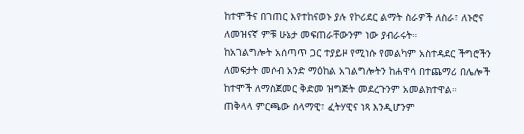ከተሞችና በገጠር እየተከናወኑ ያሉ የኮሪደር ልማት ስራዎች ለስራ፣ ለኑሮና ለመዝናኛ ምቹ ሁኔታ መፍጠራቸውንም ነው ያብራሩት።
ከአገልግሎት አሰጣጥ ጋር ተያይዞ የሚነሱ የመልካም አስተዳደር ችግሮችን ለመፍታት መሶብ አንድ ማዕከል አገልግሎትን ከሐዋሳ በተጨማሪ በሌሎች ከተሞች ለማስጀመር ቅድመ ዝግጅት መደረጉንም አመልክተዋል።
ጠቅላላ ምርጫው ሰላማዊ፣ ፈትሃዊና ነጻ እንዲሆንም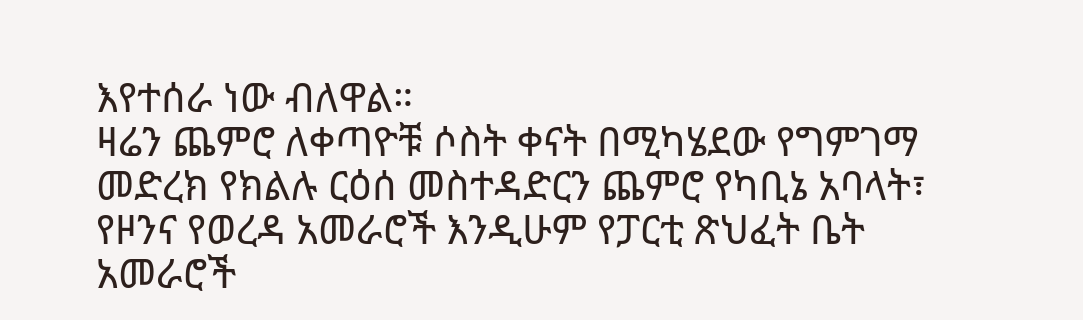እየተሰራ ነው ብለዋል።
ዛሬን ጨምሮ ለቀጣዮቹ ሶስት ቀናት በሚካሄደው የግምገማ መድረክ የክልሉ ርዕሰ መስተዳድርን ጨምሮ የካቢኔ አባላት፣ የዞንና የወረዳ አመራሮች እንዲሁም የፓርቲ ጽህፈት ቤት አመራሮች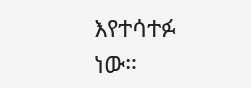እየተሳተፉ ነው።